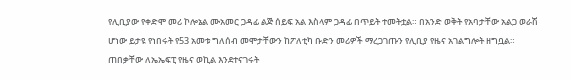የሊቢያው የቀድሞ መሪ ኮሎኔል ሙአመር ጋዳፊ ልጅ ሰይፍ አል እስላም ጋዳፊ በጥይት ተመትቷል። በአንድ ወቅት የአባታቸው አልጋ ወራሽ ሆነው ይታዩ የነበሩት የ53 አመቱ ግለሰብ መሞታቸውን ከፖለቲካ ቡድን መሪዎች ማረጋገጡን የሊቢያ የዜና አገልግሎት ዘግቧል።
ጠበቃቸው ለኤኤፍፒ የዜና ወኪል እንደተናገሩት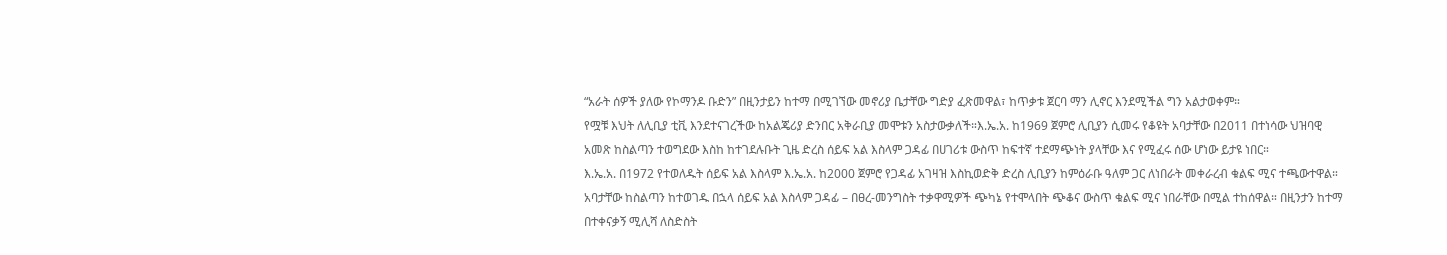“አራት ሰዎች ያለው የኮማንዶ ቡድን” በዚንታይን ከተማ በሚገኘው መኖሪያ ቤታቸው ግድያ ፈጽመዋል፣ ከጥቃቱ ጀርባ ማን ሊኖር እንደሚችል ግን አልታወቀም።
የሟቹ እህት ለሊቢያ ቲቪ እንደተናገረችው ከአልጄሪያ ድንበር አቅራቢያ መሞቱን አስታውቃለች።እ.ኤ.አ. ከ1969 ጀምሮ ሊቢያን ሲመሩ የቆዩት አባታቸው በ2011 በተነሳው ህዝባዊ አመጽ ከስልጣን ተወግደው እስከ ከተገደሉቡት ጊዜ ድረስ ሰይፍ አል እስላም ጋዳፊ በሀገሪቱ ውስጥ ከፍተኛ ተደማጭነት ያላቸው እና የሚፈሩ ሰው ሆነው ይታዩ ነበር።
እ.ኤ.አ. በ1972 የተወለዱት ሰይፍ አል እስላም እ.ኤ.አ. ከ2000 ጀምሮ የጋዳፊ አገዛዝ እስኪወድቅ ድረስ ሊቢያን ከምዕራቡ ዓለም ጋር ለነበራት መቀራረብ ቁልፍ ሚና ተጫውተዋል።
አባታቸው ከስልጣን ከተወገዱ በኋላ ሰይፍ አል እስላም ጋዳፊ – በፀረ-መንግስት ተቃዋሚዎች ጭካኔ የተሞላበት ጭቆና ውስጥ ቁልፍ ሚና ነበራቸው በሚል ተከሰዋል። በዚንታን ከተማ በተቀናቃኝ ሚሊሻ ለስድስት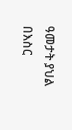ዓመታት ያህል በእስር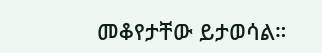መቆየታቸው ይታወሳል።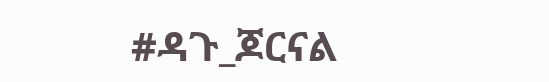#ዳጉ_ጆርናል